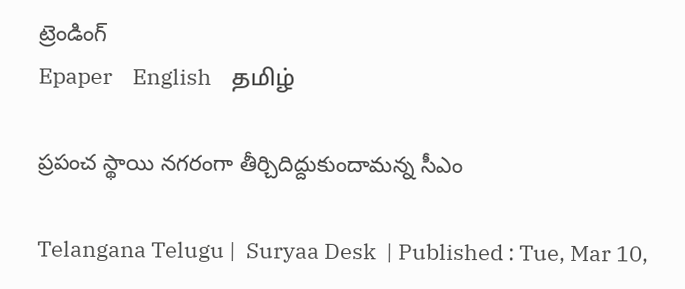ట్రెండింగ్
Epaper    English    தமிழ்

ప్ర‌పంచ స్థాయి న‌గ‌రంగా తీర్చిదిద్దుకుందామ‌న్న సీఎం

Telangana Telugu |  Suryaa Desk  | Published : Tue, Mar 10,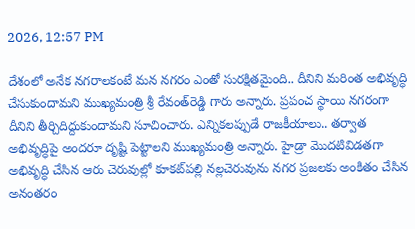2026, 12:57 PM

దేశంలో అనేక న‌గ‌రాల‌కంటే మ‌న న‌గ‌రం ఎంతో సుర‌క్షిత‌మైంది.. దీనిని మ‌రింత అభివృద్ధి చేసుకుందామ‌ని ముఖ్య‌మంత్రి శ్రీ రేవంత్‌రెడ్డి గారు అన్నారు. ప్ర‌పంచ స్థాయి న‌గ‌రంగా దీనిని తీర్చిదిద్దుకుందామ‌ని సూచించారు. ఎన్నిక‌ల‌ప్పుడే రాజ‌కీయాలు.. త‌ర్వాత అభివృద్ధిపై అంద‌రూ దృష్టి పెట్టాల‌ని ముఖ్య‌మంత్రి అన్నారు. హైడ్రా మొద‌టివిడ‌త‌గా అభివృద్ధి చేసిన ఆరు చెరువుల్లో కూక‌ట్‌ప‌ల్లి న‌ల్ల‌చెరువును న‌గ‌ర ప్ర‌జ‌ల‌కు అంకితం చేసిన అనంత‌రం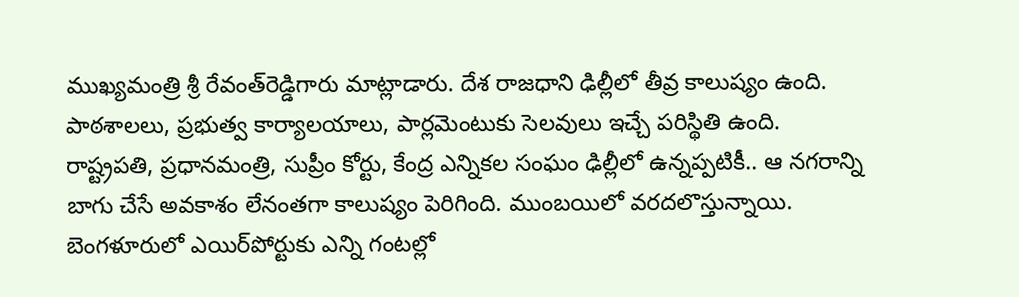ముఖ్య‌మంత్రి శ్రీ రేవంత్‌రెడ్డిగారు మాట్లాడారు. దేశ రాజ‌ధాని ఢిల్లీలో తీవ్ర కాలుష్యం ఉంది.  పాఠశాలలు, ప్రభుత్వ కార్యాలయాలు, పార్లమెంటుకు సెలవులు ఇచ్చే పరిస్థితి ఉంది. రాష్ట్రపతి, ప్రధానమంత్రి, సుప్రీం కోర్టు, కేంద్ర ఎన్నికల సంఘం ఢిల్లీలో ఉన్నప్పటికీ.. ఆ నగరాన్ని బాగు చేసే అవకాశం లేనంతగా కాలుష్యం పెరిగింది. ముంబయిలో వరదలొస్తున్నాయి. బెంగళూరులో ఎయిర్‌పోర్టుకు ఎన్ని గంటల్లో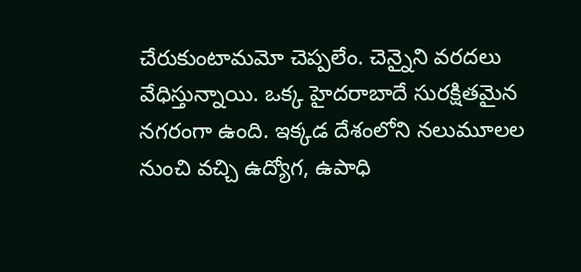చేరుకుంటామమో చెప్పలేం. చెన్నైని వరదలు వేధిస్తున్నాయి. ఒక్క హైదరాబాదే సురక్షితమైన న‌గ‌రంగా ఉంది. ఇక్క‌డ దేశంలోని న‌లుమూల‌ల నుంచి వ‌చ్చి ఉద్యోగ, ఉపాధి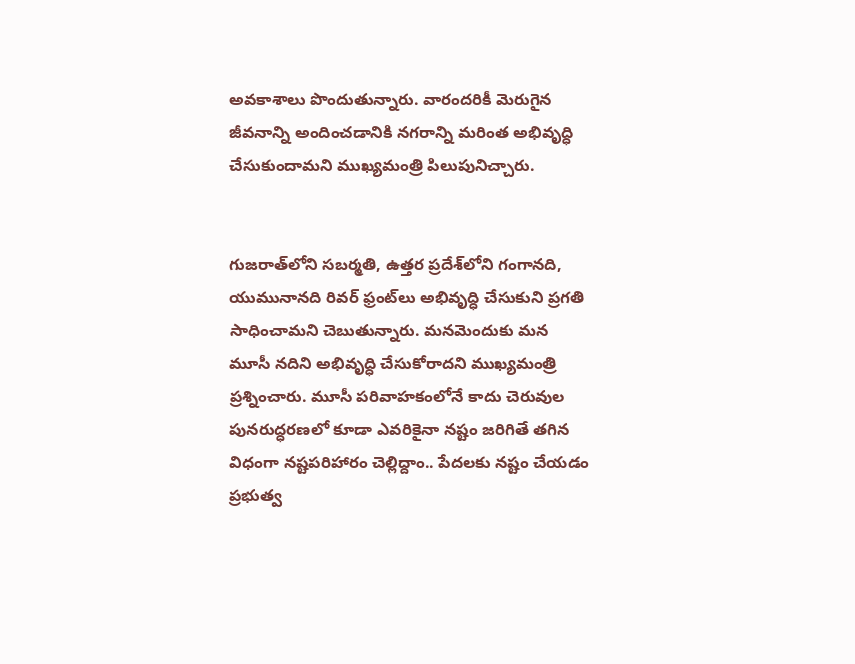అవ‌కాశాలు పొందుతున్నారు. వారంద‌రికీ మెరుగైన జీవ‌నాన్ని అందించ‌డానికి న‌గ‌రాన్ని మ‌రింత అభివృద్ధి చేసుకుందామ‌ని ముఖ్య‌మంత్రి పిలుపునిచ్చారు.


గుజ‌రాత్‌లోని సబర్మతి, ఉత్తర ప్ర‌దేశ్‌లోని గంగాన‌ది, యుమునాన‌ది రివ‌ర్ ఫ్రంట్‌లు అభివృద్ధి చేసుకుని ప్ర‌గ‌తి సాధించామ‌ని చెబుతున్నారు. మ‌న‌మెందుకు మ‌న మూసీ న‌దిని అభివృద్ధి చేసుకోరాద‌ని ముఖ్య‌మంత్రి ప్ర‌శ్నించారు. మూసీ ప‌రివాహ‌కంలోనే కాదు చెరువుల పున‌రుద్ధ‌ర‌ణ‌లో కూడా ఎవ‌రికైనా న‌ష్టం జ‌రిగితే త‌గిన విధంగా న‌ష్ట‌ప‌రిహారం చెల్లిద్దాం.. పేద‌ల‌కు న‌ష్టం చేయ‌డం ప్ర‌భుత్వ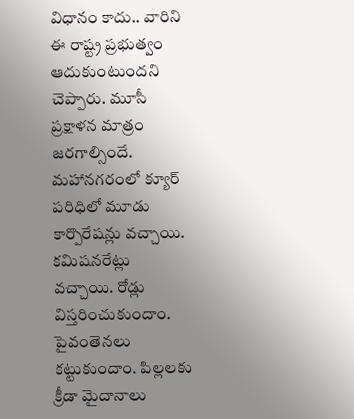విధానం కాదు.. వారిని ఈ రాష్ట్ర ప్ర‌భుత్వం ఆదుకుంటుంద‌ని చెప్పారు. మూసీ ప్రక్షాళన మాత్రం జరగాల్సిందే. మహానగరంలో క్యూర్‌ పరిధిలో మూడు కార్పొరేషన్లు వచ్చాయి. కమిషనరేట్లు వచ్చాయి. రోడ్లు విస్తరించుకుందాం. పైవంతెనలు కట్టుకుందాం. పిల్లలకు క్రీడా మైదానాలు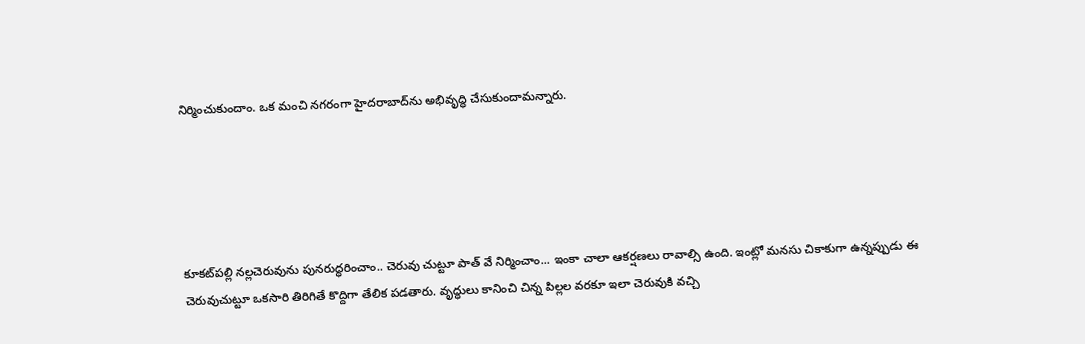నిర్మించుకుందాం. ఒక మంచి నగరంగా హైదరాబాద్‌ను అభివృద్ధి చేసుకుందామన్నారు.





కూక‌ట్‌ప‌ల్లి న‌ల్ల‌చెరువును పున‌రుద్ధ‌రించాం.. చెరువు చుట్టూ పాత్ వే నిర్మించాం... ఇంకా చాలా ఆక‌ర్ష‌ణ‌లు రావాల్సి ఉంది. ఇంట్లో మ‌న‌సు చికాకుగా ఉన్న‌ప్పుడు ఈ చెరువుచుట్టూ ఒక‌సారి తిరిగితే కొద్దిగా తేలిక ప‌డ‌తారు. వృద్ధులు కానించి చిన్న పిల్ల‌ల వ‌ర‌కూ ఇలా చెరువుకి వ‌చ్చి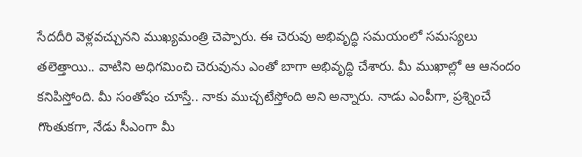సేద‌దీరి వెళ్ల‌వ‌చ్చున‌ని ముఖ్య‌మంత్రి చెప్పారు. ఈ చెరువు అభివృద్ధి స‌మ‌యంలో స‌మ‌స్య‌లు తలెత్తాయి.. వాటిని అధిగ‌మించి చెరువును ఎంతో బాగా అభివృద్ధి చేశారు. మీ ముఖాల్లో ఆ ఆనందం క‌నిపిస్తోంది. మీ సంతోషం చూస్తే.. నాకు ముచ్చ‌టేస్తోంది అని అన్నారు. నాడు ఎంపీగా, ప్రశ్నించే గొంతుకగా, నేడు సీఎంగా మీ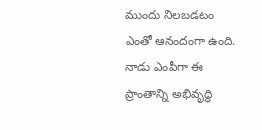ముందు నిలబడటం ఎంతో ఆనందంగా ఉంది. నాడు ఎంపీగా ఈ ప్రాంతాన్ని అభివృద్ధి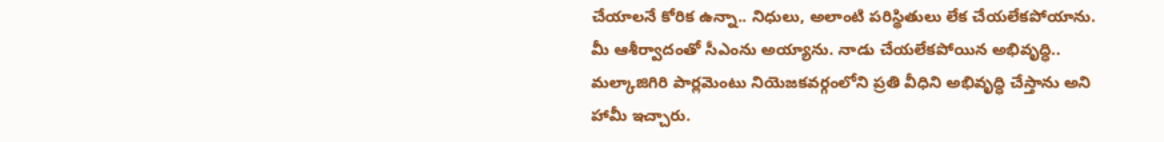చేయాలనే కోరిక ఉన్నా.. నిధులు, అలాంటి పరిస్థితులు లేక చేయలేకపోయాను. మీ ఆశీర్వాదంతో సీఎంను అయ్యాను. నాడు చేయలేకపోయిన అభివృద్ధి.. మల్కాజిగిరి పార్లమెంటు నియెజకవర్గంలోని ప్రతి వీధిని అభివృద్ధి చేస్తాను అని హామీ ఇచ్చారు.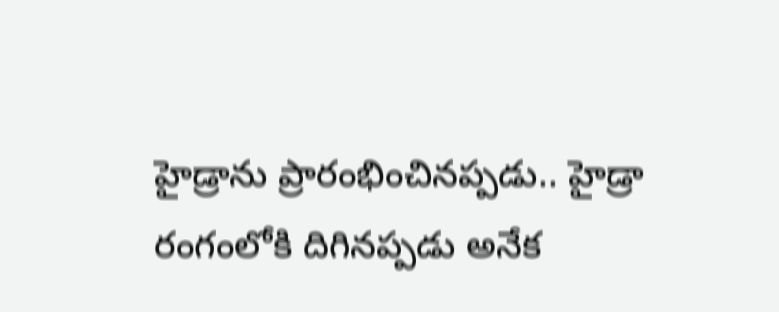హైడ్రాను ప్రారంభించినప్ప‌డు.. హైడ్రా రంగంలోకి దిగిన‌ప్ప‌డు అనేక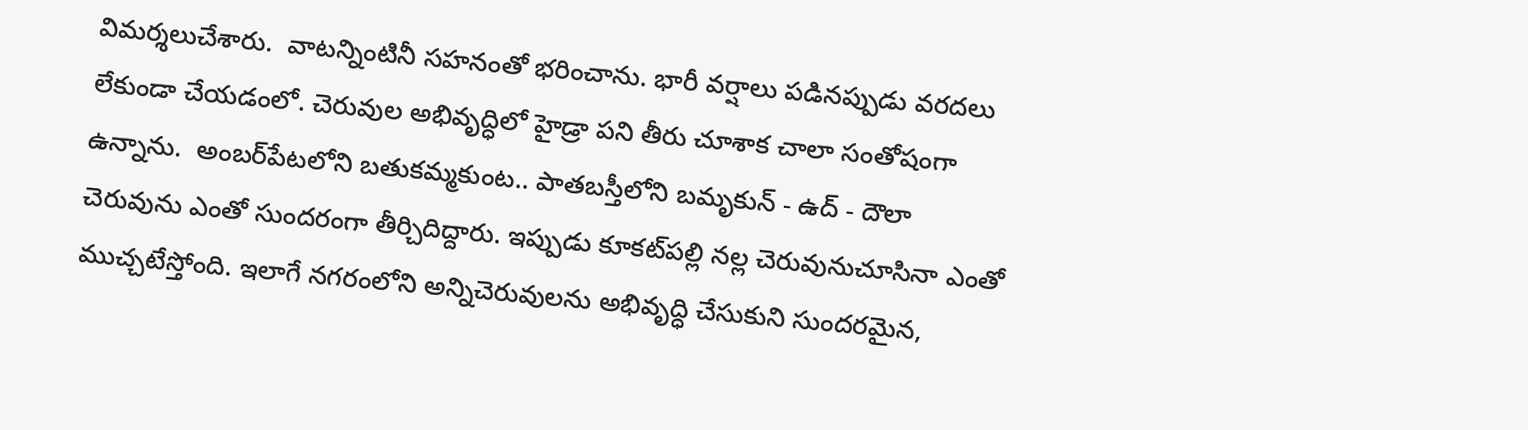విమ‌ర్శ‌లుచేశారు.  వాటన్నింటినీ సహనంతో భరించాను. భారీ వ‌ర్షాలు ప‌డిన‌ప్పుడు వ‌ర‌ద‌లు లేకుండా చేయ‌డంలో. చెరువుల అభివృద్ధిలో హైడ్రా ప‌ని తీరు చూశాక చాలా సంతోషంగా ఉన్నాను.  అంబ‌ర్‌పేట‌లోని బ‌తుక‌మ్మ‌కుంట‌.. పాత‌బ‌స్తీలోని బ‌మృకున్ - ఉద్ - దౌలా చెరువును ఎంతో సుంద‌రంగా తీర్చిదిద్దారు. ఇప్పుడు కూక‌ట్‌ప‌ల్లి న‌ల్ల చెరువునుచూసినా ఎంతో ముచ్చ‌టేస్తోంది. ఇలాగే న‌గ‌రంలోని అన్నిచెరువుల‌ను అభివృద్ధి చేసుకుని సుంద‌ర‌మైన‌,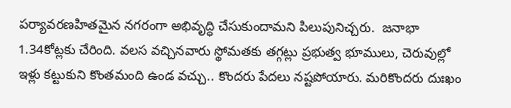ప‌ర్యావ‌ర‌ణ‌హిత‌మైన న‌గ‌రంగా అభివృద్ధి చేసుకుందామ‌ని పిలుపునిచ్చ‌రు.  జనాభా 1.34కోట్లకు చేరింది. వలస వచ్చినవారు స్థోమతకు తగ్గట్లు ప్రభుత్వ భూములు, చెరువుల్లో ఇళ్లు కట్టుకుని కొంత‌మంది ఉండ వ‌చ్చు.. కొందరు పేదలు నష్టపోయారు. మరికొందరు దుఃఖం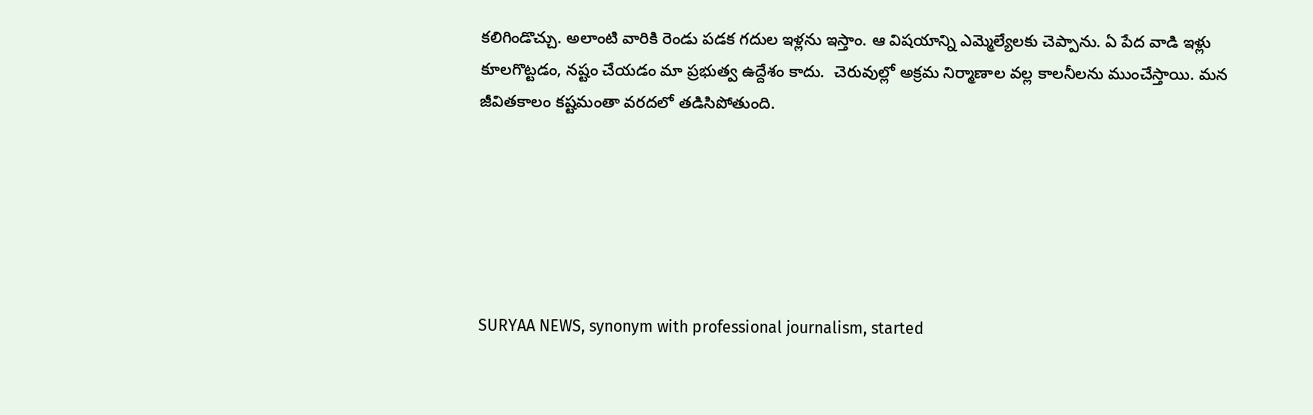కలిగిండొచ్చు. అలాంటి వారికి రెండు పడక గదుల ఇళ్లను ఇస్తాం. ఆ విషయాన్ని ఎమ్మెల్యేలకు చెప్పాను. ఏ పేద వాడి ఇళ్లు కూలగొట్టడం, నష్టం చేయడం మా ప్రభుత్వ ఉద్దేశం కాదు.  చెరువుల్లో అక్రమ నిర్మాణాల వల్ల కాలనీలను ముంచేస్తాయి. మన జీవితకాలం కష్టమంతా వరదలో తడిసిపోతుంది.






SURYAA NEWS, synonym with professional journalism, started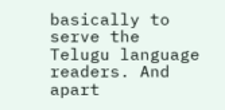basically to serve the Telugu language readers. And apart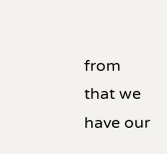from that we have our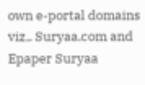own e-portal domains viz,. Suryaa.com and Epaper Suryaa